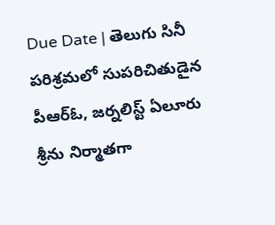Due Date | తెలుగు సినీ పరిశ్రమలో సుపరిచితుడైన పీఆర్ఓ, జర్నలిస్ట్ ఏలూరు శ్రీను నిర్మాతగా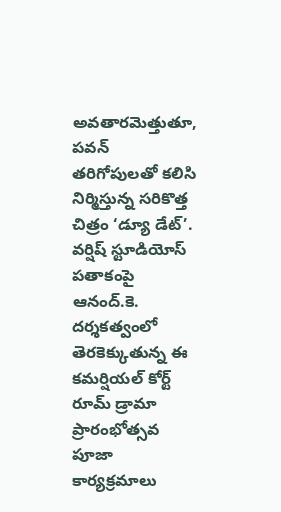అవతారమెత్తుతూ, పవన్ తరిగోపులతో కలిసి నిర్మిస్తున్న సరికొత్త చిత్రం ‘డ్యూ డేట్’. వర్షిష్ స్టూడియోస్ పతాకంపై ఆనంద్.కె. దర్శకత్వంలో తెరకెక్కుతున్న ఈ కమర్షియల్ కోర్ట్ రూమ్ డ్రామా ప్రారంభోత్సవ పూజా కార్యక్రమాలు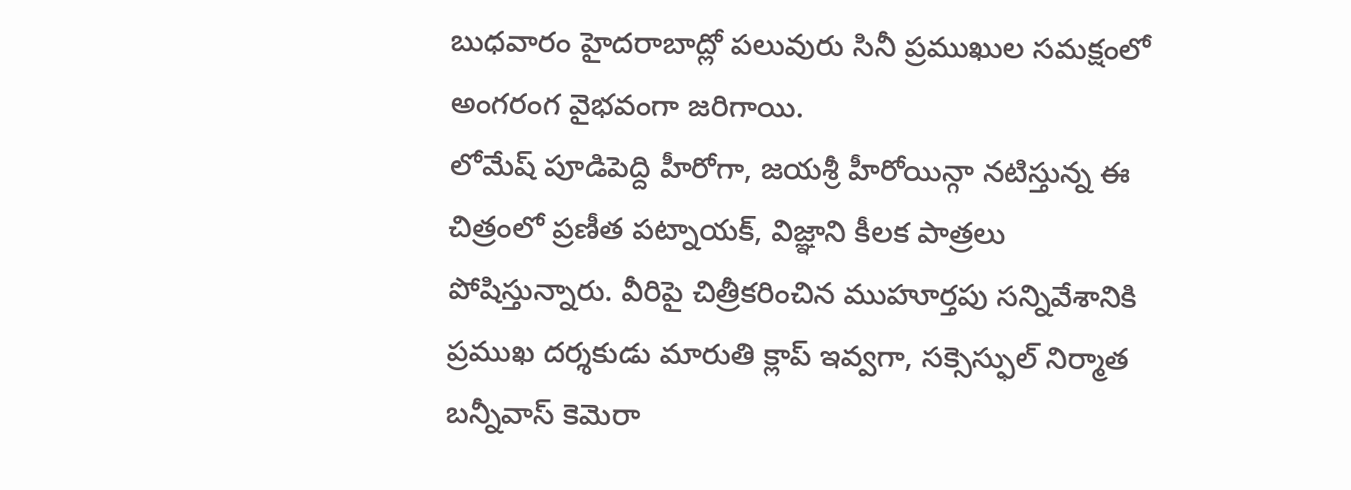బుధవారం హైదరాబాద్లో పలువురు సినీ ప్రముఖుల సమక్షంలో అంగరంగ వైభవంగా జరిగాయి.
లోమేష్ పూడిపెద్ది హీరోగా, జయశ్రీ హీరోయిన్గా నటిస్తున్న ఈ చిత్రంలో ప్రణీత పట్నాయక్, విజ్ఞాని కీలక పాత్రలు పోషిస్తున్నారు. వీరిపై చిత్రీకరించిన ముహూర్తపు సన్నివేశానికి ప్రముఖ దర్శకుడు మారుతి క్లాప్ ఇవ్వగా, సక్సెస్ఫుల్ నిర్మాత బన్నీవాస్ కెమెరా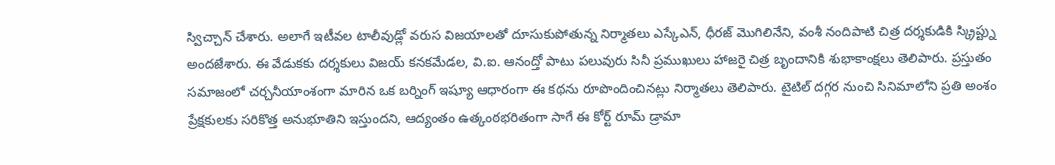స్విచ్చాన్ చేశారు. అలాగే ఇటీవల టాలీవుడ్లో వరుస విజయాలతో దూసుకుపోతున్న నిర్మాతలు ఎస్కేఎన్, ధీరజ్ మొగిలినేని, వంశీ నందిపాటి చిత్ర దర్శకుడికి స్క్రిప్ట్ను అందజేశారు. ఈ వేడుకకు దర్శకులు విజయ్ కనకమేడల, వి.ఐ. ఆనంద్తో పాటు పలువురు సినీ ప్రముఖులు హాజరై చిత్ర బృందానికి శుభాకాంక్షలు తెలిపారు. ప్రస్తుతం సమాజంలో చర్చనీయాంశంగా మారిన ఒక బర్నింగ్ ఇష్యూ ఆధారంగా ఈ కథను రూపొందించినట్లు నిర్మాతలు తెలిపారు. టైటిల్ దగ్గర నుంచి సినిమాలోని ప్రతి అంశం ప్రేక్షకులకు సరికొత్త అనుభూతిని ఇస్తుందని, ఆద్యంతం ఉత్కంఠభరితంగా సాగే ఈ కోర్ట్ రూమ్ డ్రామా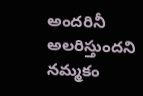అందరినీ అలరిస్తుందని నమ్మకం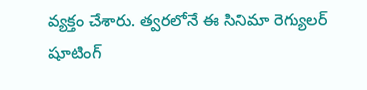వ్యక్తం చేశారు. త్వరలోనే ఈ సినిమా రెగ్యులర్ షూటింగ్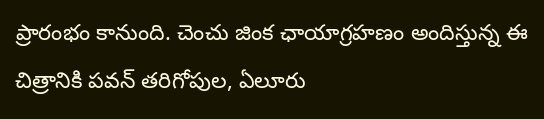ప్రారంభం కానుంది. చెంచు జింక ఛాయాగ్రహణం అందిస్తున్న ఈ చిత్రానికి పవన్ తరిగోపుల, ఏలూరు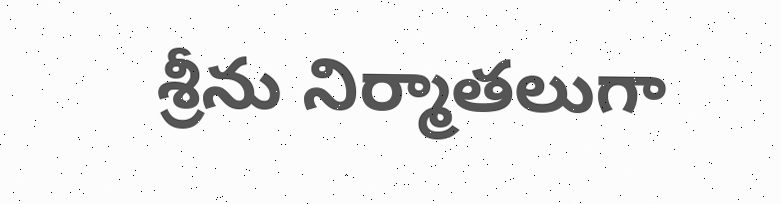శ్రీను నిర్మాతలుగా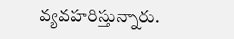వ్యవహరిస్తున్నారు.